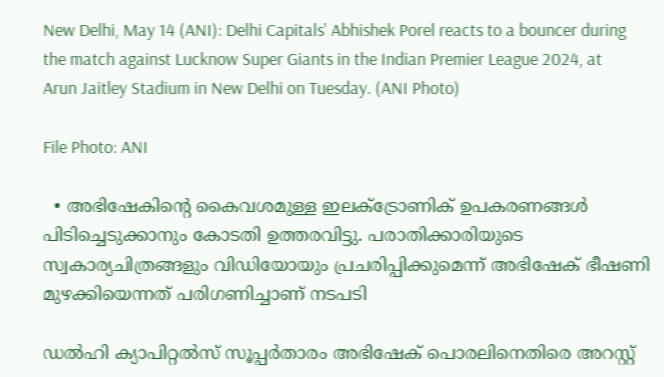New Delhi, May 14 (ANI): Delhi Capitals' Abhishek Porel reacts to a bouncer during the match against Lucknow Super Giants in the Indian Premier League 2024, at Arun Jaitley Stadium in New Delhi on Tuesday. (ANI Photo)

File Photo: ANI

  • അഭിഷേകിന്‍റെ കൈവശമുള്ള ഇലക്ട്രോണിക് ഉപകരണങ്ങള്‍ പിടിച്ചെടുക്കാനും കോടതി ഉത്തരവിട്ടു. പരാതിക്കാരിയുടെ സ്വകാര്യചിത്രങ്ങളും വിഡിയോയും പ്രചരിപ്പിക്കുമെന്ന് അഭിഷേക് ഭീഷണി മുഴക്കിയെന്നത് പരിഗണിച്ചാണ് നടപടി

ഡല്‍ഹി ക്യാപിറ്റല്‍സ് സൂപ്പര്‍താരം അഭിഷേക് പൊരലിനെതിരെ അറസ്റ്റ്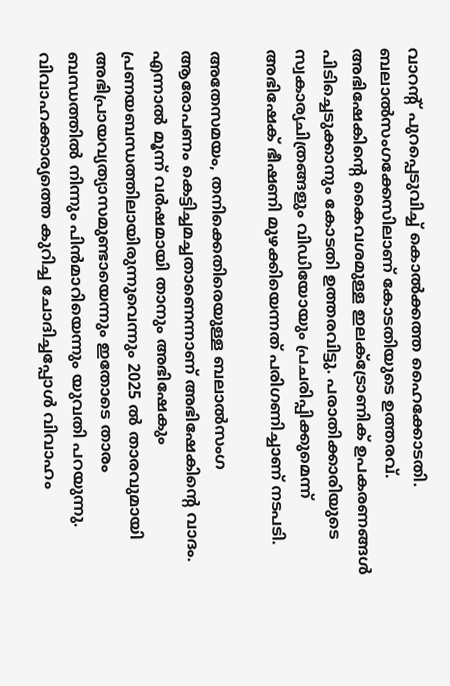വാറന്‍റ് പുറപ്പെടുവിച്ച് കൊല്‍ക്കത്ത ഹൈക്കോടതി. ബലാല്‍സംഗക്കേസിലാണ് കോടതിയുടെ ഉത്തരവ്. അഭിഷേകിന്‍റെ കൈവശമുള്ള ഇലക്ട്രോണിക് ഉപകരണങ്ങള്‍ പിടിച്ചെടുക്കാനും കോടതി ഉത്തരവിട്ടു. പരാതിക്കാരിയുടെ സ്വകാര്യചിത്രങ്ങളും വിഡിയോയും പ്രചരിപ്പിക്കുമെന്ന് അഭിഷേക് ഭീഷണി മുഴക്കിയെന്നത് പരിഗണിച്ചാണ് നടപടി.

അതേസമയം, തനിക്കെതിരെയുള്ള ബലാല്‍സംഗ ആരോപണം കെട്ടിച്ചമച്ചതാണെന്നാണ് അഭിഷേകിന്‍റെ വാദം. എന്നാല്‍ മൂന്ന് വര്‍ഷമായി താനും അഭിഷേകും പ്രണയബന്ധത്തിലായിരുന്നുവെന്നും 2025 ല്‍ താരവുമായി അഭിപ്രായവ്യത്യാസമുണ്ടായെന്നും ഇതോടെ താരം ബന്ധത്തില്‍ നിന്നും പിന്‍മാറിയെന്നും യുവതി പറയുന്നു. വിവാഹക്കാര്യത്തെ കുറിച്ച ചോദിച്ചപ്പോള്‍ വിവാഹം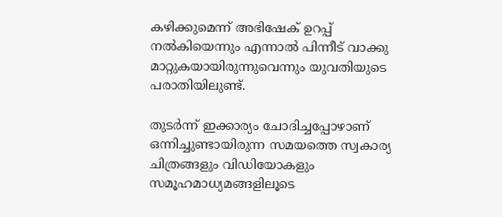കഴിക്കുമെന്ന് അഭിഷേക് ഉറപ്പ് നല്‍കിയെന്നും എന്നാല്‍ പിന്നീട് വാക്കു മാറ്റുകയായിരുന്നുവെന്നും യുവതിയുടെ പരാതിയിലുണ്ട്.

തുടര്‍ന്ന് ഇക്കാര്യം ചോദിച്ചപ്പോഴാണ് ഒന്നിച്ചുണ്ടായിരുന്ന സമയത്തെ സ്വകാര്യ ചിത്രങ്ങളും വിഡിയോകളും സമൂഹമാധ്യമങ്ങളിലൂടെ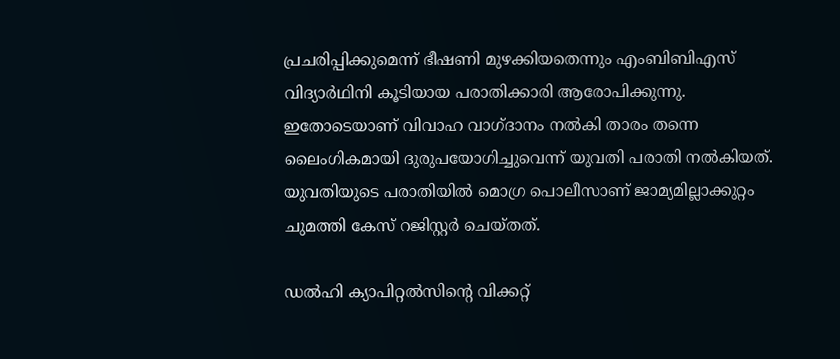പ്രചരിപ്പിക്കുമെന്ന് ഭീഷണി മുഴക്കിയതെന്നും എംബിബിഎസ് വിദ്യാര്‍ഥിനി കൂടിയായ പരാതിക്കാരി ആരോപിക്കുന്നു. ഇതോടെയാണ് വിവാഹ വാഗ്ദാനം നല്‍കി താരം തന്നെ ലൈംഗികമായി ദുരുപയോഗിച്ചുവെന്ന് യുവതി പരാതി നല്‍കിയത്. യുവതിയുടെ പരാതിയില്‍ മൊഗ്ര പൊലീസാണ് ജാമ്യമില്ലാക്കുറ്റം ചുമത്തി കേസ് റജിസ്റ്റര്‍ ചെയ്തത്.

ഡല്‍ഹി ക്യാപിറ്റല്‍സിന്‍റെ വിക്കറ്റ്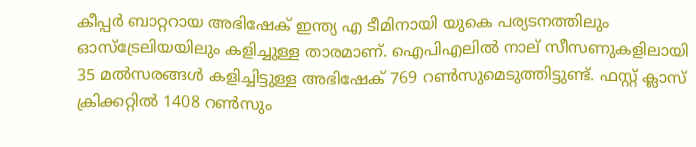കീപ്പര്‍ ബാറ്ററായ അഭിഷേക് ഇന്ത്യ എ ടീമിനായി യുകെ പര്യടനത്തിലും ഓസ്ട്രേലിയയിലും കളിച്ചുള്ള താരമാണ്. ഐപിഎലില്‍ നാല് സീസണുകളിലായി 35 മല്‍സരങ്ങള്‍ കളിച്ചിട്ടുള്ള അഭിഷേക് 769 റണ്‍സുമെടുത്തിട്ടുണ്ട്. ഫസ്റ്റ് ക്ലാസ് ക്രിക്കറ്റില്‍ 1408 റണ്‍സും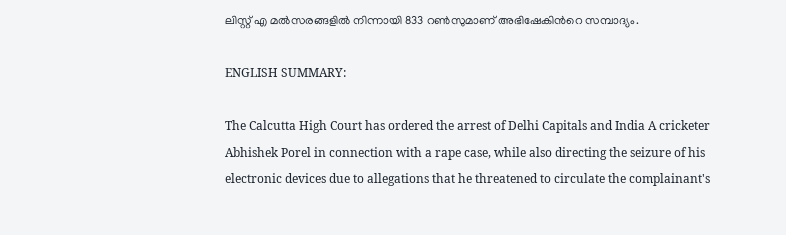ലിസ്റ്റ് എ മല്‍സരങ്ങളില്‍ നിന്നായി 833 റണ്‍സുമാണ് അഭിഷേകിന്‍റെ സമ്പാദ്യം.

ENGLISH SUMMARY:

The Calcutta High Court has ordered the arrest of Delhi Capitals and India A cricketer Abhishek Porel in connection with a rape case, while also directing the seizure of his electronic devices due to allegations that he threatened to circulate the complainant's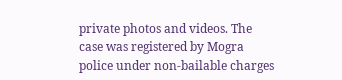private photos and videos. The case was registered by Mogra police under non-bailable charges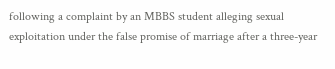following a complaint by an MBBS student alleging sexual exploitation under the false promise of marriage after a three-year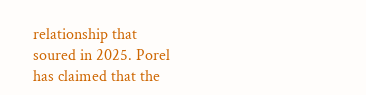relationship that soured in 2025. Porel has claimed that the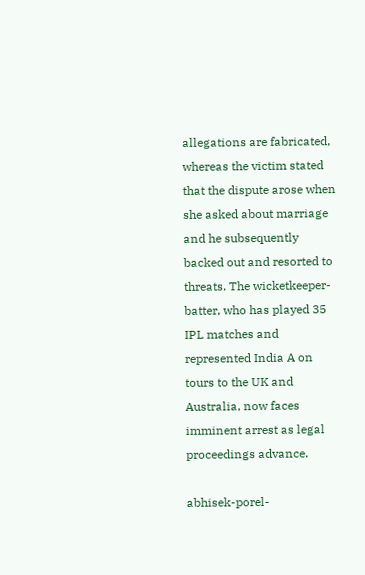allegations are fabricated, whereas the victim stated that the dispute arose when she asked about marriage and he subsequently backed out and resorted to threats. The wicketkeeper-batter, who has played 35 IPL matches and represented India A on tours to the UK and Australia, now faces imminent arrest as legal proceedings advance.

abhisek-porel-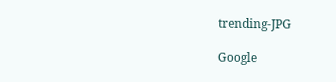trending-JPG

Google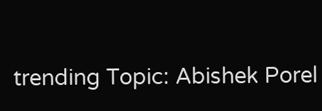trending Topic: Abishek Porel